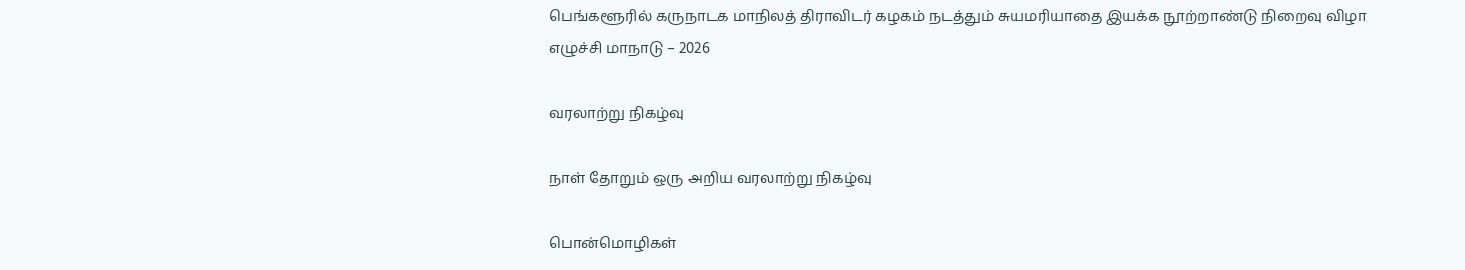பெங்களூரில் கருநாடக மாநிலத் திராவிடர் கழகம் நடத்தும் சுயமரியாதை இயக்க நூற்றாண்டு நிறைவு விழா எழுச்சி மாநாடு – 2026

வரலாற்று நிகழ்வு

நாள் தோறும் ஒரு அறிய வரலாற்று நிகழ்வு

பொன்மொழிகள்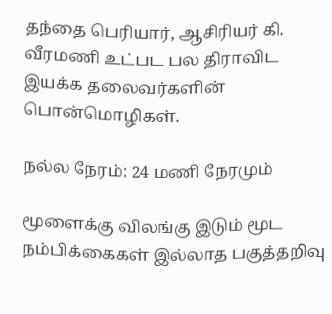தந்தை பெரியார், ஆசிரியர் கி. வீரமணி உட்பட பல திராவிட இயக்க தலைவர்களின் பொன்மொழிகள்.

நல்ல நேரம்: 24 மணி நேரமும்

மூளைக்கு விலங்கு இடும் மூட நம்பிக்கைகள் இல்லாத பகுத்தறிவு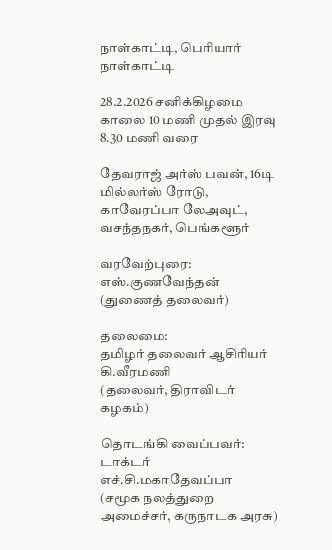நாள்காட்டி, பெரியார் நாள்காட்டி

28.2.2026 சனிக்கிழமை  காலை 10 மணி முதல் இரவு 8.30 மணி வரை

தேவராஜ் அர்ஸ் பவன், 16டி மில்லர்ஸ் ரோடு,
காவேரப்பா லேஅவுட், வசந்தநகர், பெங்களூர்

வரவேற்புரை:
எஸ்.குணவேந்தன் (துணைத் தலைவர்)

தலைமை:
தமிழர் தலைவர் ஆசிரியர் கி.வீரமணி
(தலைவர், திராவிடர் கழகம்)

தொடங்கி வைப்பவர்: டாக்டர் எச்.சி.மகாதேவப்பா
(சமூக நலத்துறை அமைச்சர், கருநாடக அரசு)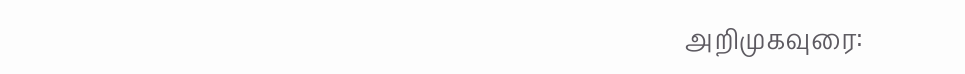அறிமுகவுரை: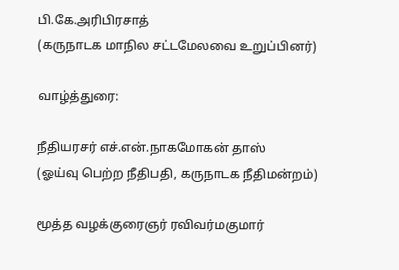பி.கே.அரிபிரசாத்
(கருநாடக மாநில சட்டமேலவை உறுப்பினர்)

வாழ்த்துரை:

நீதியரசர் எச்.என்.நாகமோகன் தாஸ்
(ஓய்வு பெற்ற நீதிபதி, கருநாடக நீதிமன்றம்)

மூத்த வழக்குரைஞர் ரவிவர்மகுமார்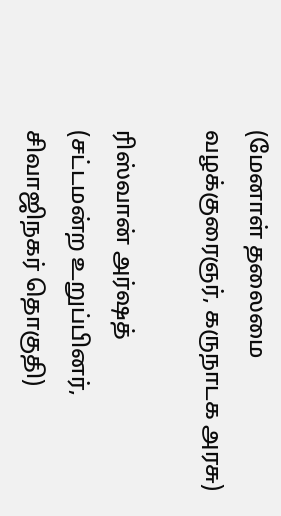(மேனாள் தலைமை வழக்குரைஞர், கருநாடக அரசு)

ரிஸ்வான் அர்ஷத்
(சட்டமன்ற உறுப்பினர், சிவாஜிநகர் தொகுதி)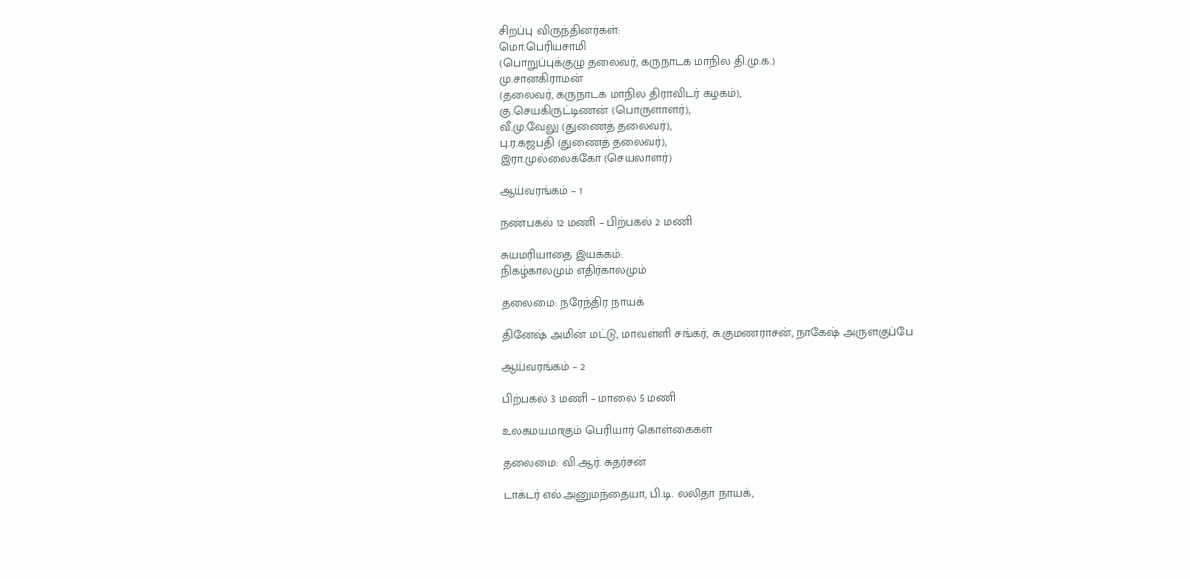சிறப்பு விருந்தினர்கள்:
மொ.பெரியசாமி
(பொறுப்புக்குழு தலைவர், கருநாடக மாநில தி.மு.க.)
மு.சானகிராமன்
(தலைவர், கருநாடக மாநில திராவிடர் கழகம்),
கு.செயகிருட்டிணன் (பொருளாளர்),
வீ.மு.வேலு (துணைத் தலைவர்),
பு.ர.கஜபதி (துணைத் தலைவர்),
இரா.முல்லைக்கோ (செயலாளர்)

ஆய்வரங்கம் – 1

நண்பகல் 12 மணி – பிற்பகல் 2 மணி

சுயமரியாதை இயக்கம்:
நிகழ்காலமும் எதிர்காலமும்

தலைமை: நரேந்திர நாயக்

தினேஷ் அமின் மட்டு, மாவள்ளி சங்கர், சு.குமணராசன், நாகேஷ் அருளகுப்பே

ஆய்வரங்கம் – 2

பிற்பகல் 3 மணி – மாலை 5 மணி

உலகமயமாகும் பெரியார் கொள்கைகள்

தலைமை: வி.ஆர். சுதர்சன்

டாக்டர் எல்.அனுமந்தையா, பி.டி. லலிதா நாயக்,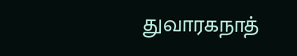துவாரகநாத்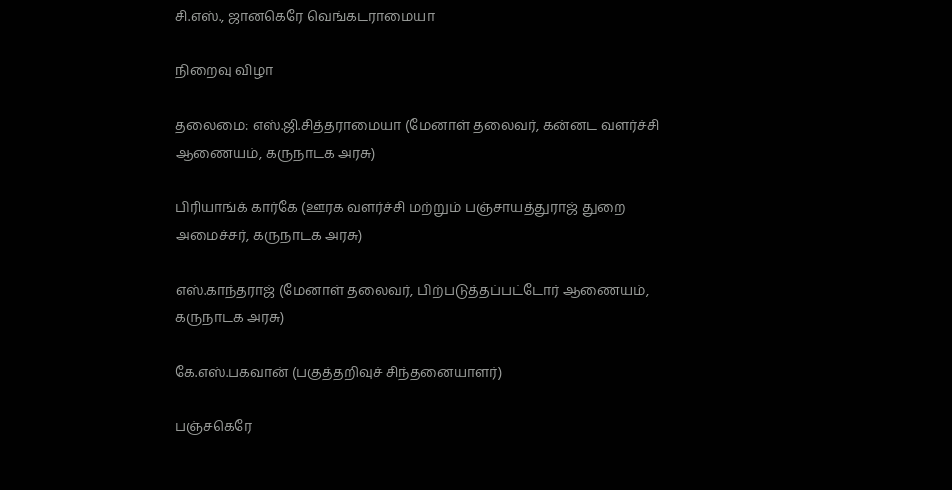சி.எஸ்., ஜானகெரே வெங்கடராமையா

நிறைவு விழா

தலைமை: எஸ்.ஜி.சித்தராமையா (மேனாள் தலைவர், கன்னட வளர்ச்சி ஆணையம், கருநாடக அரசு)

பிரியாங்க் கார்கே (ஊரக வளர்ச்சி மற்றும் பஞ்சாயத்துராஜ் துறை அமைச்சர், கருநாடக அரசு)

எஸ்.காந்தராஜ் (மேனாள் தலைவர், பிற்படுத்தப்பட்டோர் ஆணையம், கருநாடக அரசு)

கே.எஸ்.பகவான் (பகுத்தறிவுச் சிந்தனையாளர்)

பஞ்சகெரே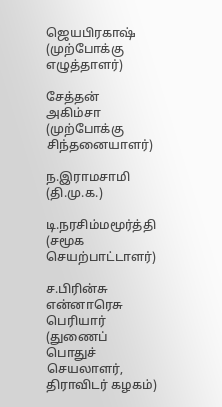ஜெயபிரகாஷ் (முற்போக்கு எழுத்தாளர்)

சேத்தன் அகிம்சா (முற்போக்கு சிந்தனையாளர்)

ந.இராமசாமி (தி.மு.க.)

டி.நரசிம்மமூர்த்தி (சமூக செயற்பாட்டாளர்)

ச.பிரின்சு என்னாரெசு பெரியார்
(துணைப் பொதுச் செயலாளர், திராவிடர் கழகம்)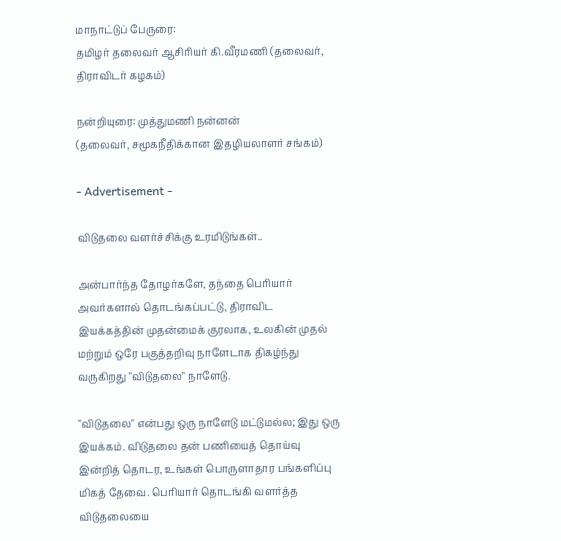மாநாட்டுப் பேருரை:
தமிழர் தலைவர் ஆசிரியர் கி.வீரமணி (தலைவர், திராவிடர் கழகம்)

நன்றியுரை: முத்துமணி நன்னன்
(தலைவர், சமூகநீதிக்கான இதழியலாளர் சங்கம்)

- Advertisement -

விடுதலை வளர்ச்சிக்கு உரமிடுங்கள்..

அன்பார்ந்த தோழர்களே, தந்தை பெரியார் அவர்களால் தொடங்கப்பட்டு, திராவிட இயக்கத்தின் முதன்மைக் குரலாக, உலகின் முதல் மற்றும் ஒரே பகுத்தறிவு நாளேடாக திகழ்ந்து வருகிறது "விடுதலை" நாளேடு.

"விடுதலை" என்பது ஒரு நாளேடு மட்டுமல்ல; இது ஒரு இயக்கம். விடுதலை தன் பணியைத் தொய்வு இன்றித் தொடர, உங்கள் பொருளாதார பங்களிப்பு மிகத் தேவை. பெரியார் தொடங்கி வளர்த்த விடுதலையை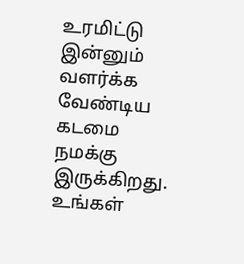உரமிட்டு இன்னும் வளர்க்க வேண்டிய கடமை நமக்கு இருக்கிறது. உங்கள்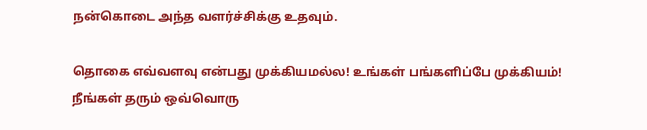நன்கொடை அந்த வளர்ச்சிக்கு உதவும்.

தொகை எவ்வளவு என்பது முக்கியமல்ல! உங்கள் பங்களிப்பே முக்கியம்! நீங்கள் தரும் ஒவ்வொரு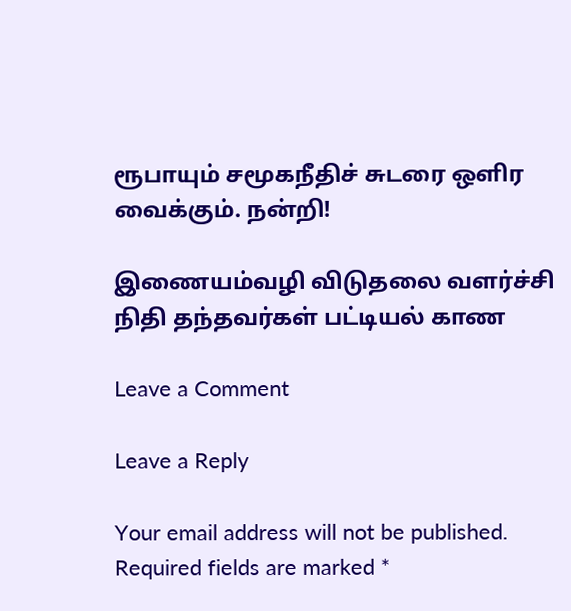ரூபாயும் சமூகநீதிச் சுடரை ஒளிர வைக்கும். நன்றி!

இணையம்வழி விடுதலை வளர்ச்சி நிதி தந்தவர்கள் பட்டியல் காண

Leave a Comment

Leave a Reply

Your email address will not be published. Required fields are marked *